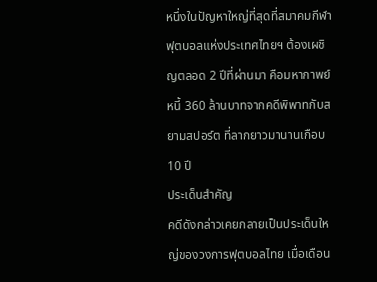หนึ่งในปัญหาใหญ่ที่สุดที่สมาคมกีฬาฟุตบอลแห่งประเทศไทยฯ ต้องเผชิญตลอด 2 ปีที่ผ่านมา คือมหากาพย์หนี้ 360 ล้านบาทจากคดีพิพาทกับสยามสปอร์ต ที่ลากยาวมานานเกือบ 10 ปี
ประเด็นสำคัญ
คดีดังกล่าวเคยกลายเป็นประเด็นใหญ่ของวงการฟุตบอลไทย เมื่อเดือน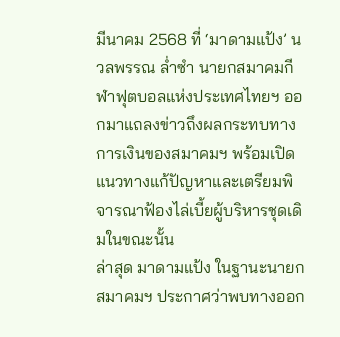มีนาคม 2568 ที่ ‘มาดามแป้ง’ นวลพรรณ ล่ำซำ นายกสมาคมกีฬาฟุตบอลแห่งประเทศไทยฯ ออกมาแถลงข่าวถึงผลกระทบทางการเงินของสมาคมฯ พร้อมเปิดแนวทางแก้ปัญหาและเตรียมพิจารณาฟ้องไล่เบี้ยผู้บริหารชุดเดิมในขณะนั้น
ล่าสุด มาดามแป้ง ในฐานะนายกสมาคมฯ ประกาศว่าพบทางออก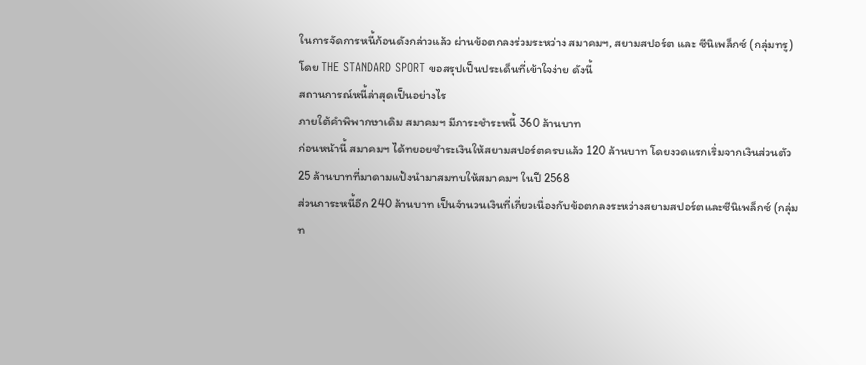ในการจัดการหนี้ก้อนดังกล่าวแล้ว ผ่านข้อตกลงร่วมระหว่าง สมาคมฯ, สยามสปอร์ต และ ซีนิเพล็กซ์ (กลุ่มทรู) โดย THE STANDARD SPORT ขอสรุปเป็นประเด็นที่เข้าใจง่าย ดังนี้
สถานการณ์หนี้ล่าสุดเป็นอย่างไร
ภายใต้คำพิพากษาเดิม สมาคมฯ มีภาระชำระหนี้ 360 ล้านบาท
ก่อนหน้านี้ สมาคมฯ ได้ทยอยชำระเงินให้สยามสปอร์ตครบแล้ว 120 ล้านบาท โดยงวดแรกเริ่มจากเงินส่วนตัว 25 ล้านบาทที่มาดามแป้งนำมาสมทบให้สมาคมฯ ในปี 2568
ส่วนภาระหนี้อีก 240 ล้านบาท เป็นจำนวนเงินที่เกี่ยวเนื่องกับข้อตกลงระหว่างสยามสปอร์ตและซีนิเพล็กซ์ (กลุ่มท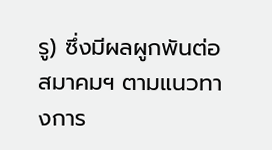รู) ซึ่งมีผลผูกพันต่อสมาคมฯ ตามแนวทางการ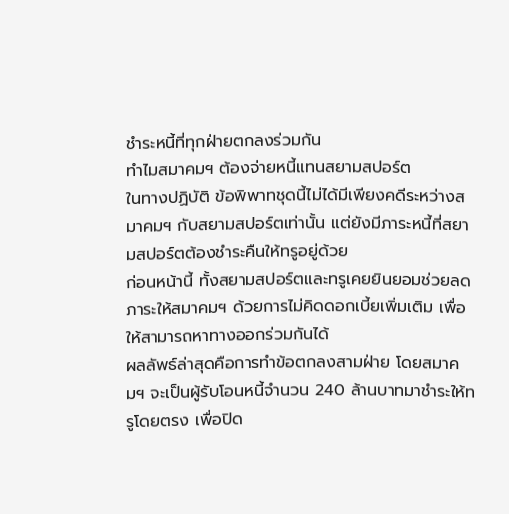ชำระหนี้ที่ทุกฝ่ายตกลงร่วมกัน
ทำไมสมาคมฯ ต้องจ่ายหนี้แทนสยามสปอร์ต
ในทางปฏิบัติ ข้อพิพาทชุดนี้ไม่ได้มีเพียงคดีระหว่างสมาคมฯ กับสยามสปอร์ตเท่านั้น แต่ยังมีภาระหนี้ที่สยามสปอร์ตต้องชำระคืนให้ทรูอยู่ด้วย
ก่อนหน้านี้ ทั้งสยามสปอร์ตและทรูเคยยินยอมช่วยลดภาระให้สมาคมฯ ด้วยการไม่คิดดอกเบี้ยเพิ่มเติม เพื่อให้สามารถหาทางออกร่วมกันได้
ผลลัพธ์ล่าสุดคือการทำข้อตกลงสามฝ่าย โดยสมาคมฯ จะเป็นผู้รับโอนหนี้จำนวน 240 ล้านบาทมาชำระให้ทรูโดยตรง เพื่อปิด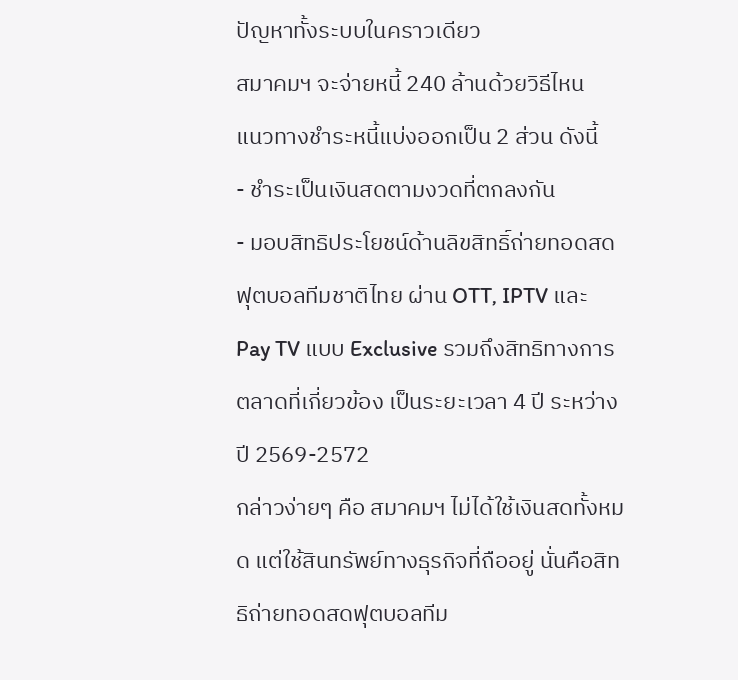ปัญหาทั้งระบบในคราวเดียว
สมาคมฯ จะจ่ายหนี้ 240 ล้านด้วยวิธีไหน
แนวทางชำระหนี้แบ่งออกเป็น 2 ส่วน ดังนี้
- ชำระเป็นเงินสดตามงวดที่ตกลงกัน
- มอบสิทธิประโยชน์ด้านลิขสิทธิ์ถ่ายทอดสดฟุตบอลทีมชาติไทย ผ่าน OTT, IPTV และ Pay TV แบบ Exclusive รวมถึงสิทธิทางการตลาดที่เกี่ยวข้อง เป็นระยะเวลา 4 ปี ระหว่างปี 2569-2572
กล่าวง่ายๆ คือ สมาคมฯ ไม่ได้ใช้เงินสดทั้งหมด แต่ใช้สินทรัพย์ทางธุรกิจที่ถืออยู่ นั่นคือสิทธิถ่ายทอดสดฟุตบอลทีม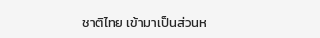ชาติไทย เข้ามาเป็นส่วนห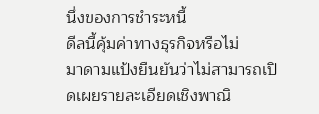นึ่งของการชำระหนี้
ดีลนี้คุ้มค่าทางธุรกิจหรือไม่
มาดามแป้งยืนยันว่าไม่สามารถเปิดเผยรายละเอียดเชิงพาณิ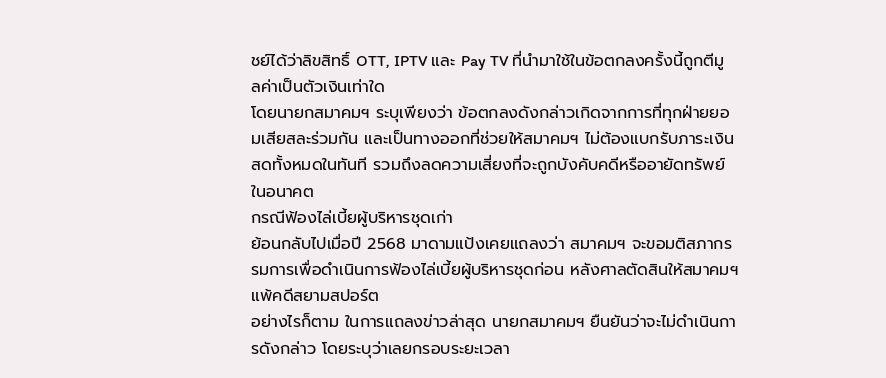ชย์ได้ว่าลิขสิทธิ์ OTT, IPTV และ Pay TV ที่นำมาใช้ในข้อตกลงครั้งนี้ถูกตีมูลค่าเป็นตัวเงินเท่าใด
โดยนายกสมาคมฯ ระบุเพียงว่า ข้อตกลงดังกล่าวเกิดจากการที่ทุกฝ่ายยอมเสียสละร่วมกัน และเป็นทางออกที่ช่วยให้สมาคมฯ ไม่ต้องแบกรับภาระเงินสดทั้งหมดในทันที รวมถึงลดความเสี่ยงที่จะถูกบังคับคดีหรืออายัดทรัพย์ในอนาคต
กรณีฟ้องไล่เบี้ยผู้บริหารชุดเก่า
ย้อนกลับไปเมื่อปี 2568 มาดามแป้งเคยแถลงว่า สมาคมฯ จะขอมติสภากรรมการเพื่อดำเนินการฟ้องไล่เบี้ยผู้บริหารชุดก่อน หลังศาลตัดสินให้สมาคมฯ แพ้คดีสยามสปอร์ต
อย่างไรก็ตาม ในการแถลงข่าวล่าสุด นายกสมาคมฯ ยืนยันว่าจะไม่ดำเนินการดังกล่าว โดยระบุว่าเลยกรอบระยะเวลา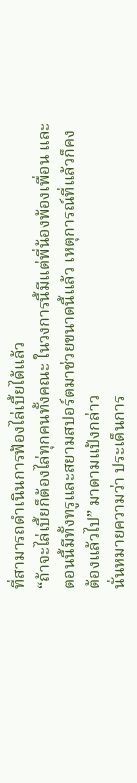ที่สามารถดำเนินการฟ้องไล่เบี้ยได้แล้ว
“ถ้าจะไล่เบี้ยก็ต้องไล่ทุกคนทั้งคณะ ในวงการนี้มีแต่พี่น้องพ้องเพื่อน และตอนนี้มีทั้งทรูและสยามสปอร์ตมาช่วยขนาดนี้แล้ว เหตุการณ์ที่แล้วก็คงต้องแล้วไป” มาดามแป้งกล่าว
นั่นหมายความว่า ประเด็นการ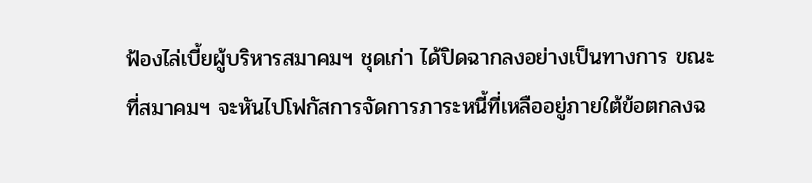ฟ้องไล่เบี้ยผู้บริหารสมาคมฯ ชุดเก่า ได้ปิดฉากลงอย่างเป็นทางการ ขณะที่สมาคมฯ จะหันไปโฟกัสการจัดการภาระหนี้ที่เหลืออยู่ภายใต้ข้อตกลงฉ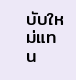บับใหม่แทน